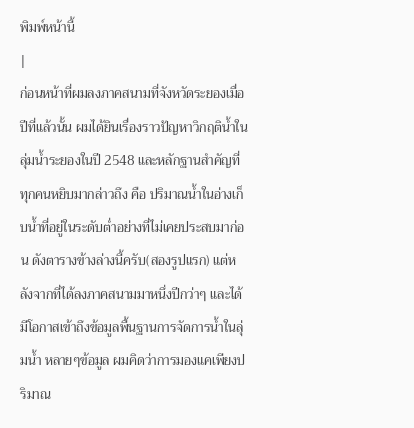พิมพ์หน้านี้
|
ก่อนหน้าที่ผมลงภาคสนามที่จังหวัดระยองเมื่อปีที่แล้วนั้น ผมได้ยินเรื่องราวปัญหาวิกฤติน้ำในลุ่มน้ำระยองในปี 2548 และหลักฐานสำคัญที่ทุกคนหยิบมากล่าวถึง คือ ปริมาณน้ำในอ่างเก็บน้ำที่อยู่ในระดับต่ำอย่างที่ไม่เคยประสบมาก่อน ดังตารางข้างล่างนี้ครับ(สองรูปแรก) แต่หลังจากที่ได้ลงภาคสนามมาหนึ่งปีกว่าๆ และได้มีโอกาสเข้าถึงข้อมูลพื้นฐานการจัดการน้ำในลุ่มน้ำ หลายๆข้อมูล ผมคิดว่าการมองแคเพียงปริมาณ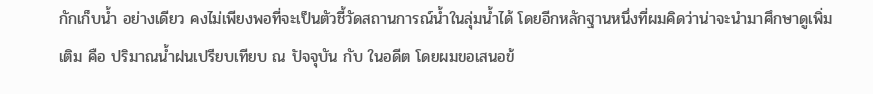กักเก็บน้ำ อย่างเดียว คงไม่เพียงพอที่จะเป็นตัวชี้วัดสถานการณ์น้ำในลุ่มน้ำได้ โดยอีกหลักฐานหนึ่งที่ผมคิดว่าน่าจะนำมาศึกษาดูเพิ่มเติม คือ ปริมาณน้ำฝนเปรียบเทียบ ณ ปัจจุบัน กับ ในอดีต โดยผมขอเสนอข้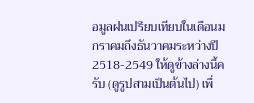อมูลฝนเปรียบเทียบในเดือนมกราคมถึงธันวาคมระหว่างปี 2518-2549 ให้ดูข้างล่างนี้ครับ (ดูรูปสามเป็นต้นไป) เพื่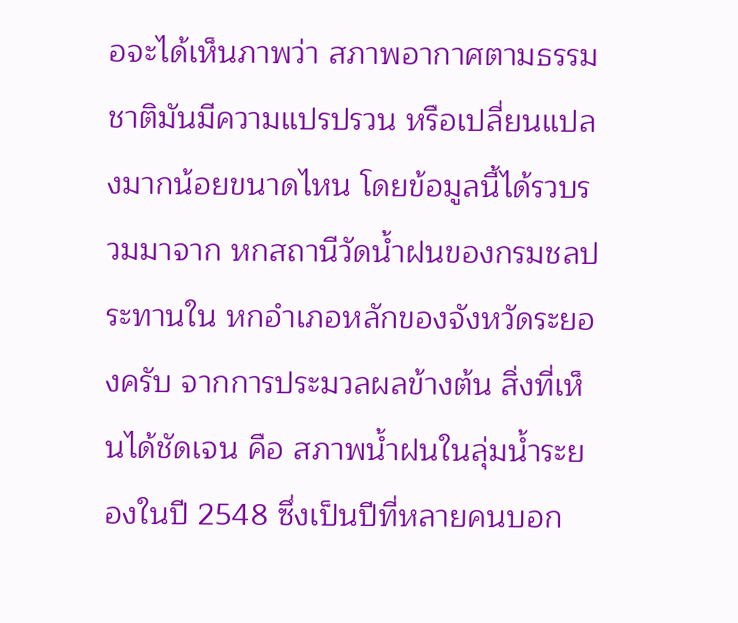อจะได้เห็นภาพว่า สภาพอากาศตามธรรมชาติมันมีความแปรปรวน หรือเปลี่ยนแปลงมากน้อยขนาดไหน โดยข้อมูลนี้ได้รวบรวมมาจาก หกสถานีวัดน้ำฝนของกรมชลประทานใน หกอำเภอหลักของจังหวัดระยองครับ จากการประมวลผลข้างต้น สิ่งที่เห็นได้ชัดเจน คือ สภาพน้ำฝนในลุ่มน้ำระยองในปี 2548 ซึ่งเป็นปีที่หลายคนบอก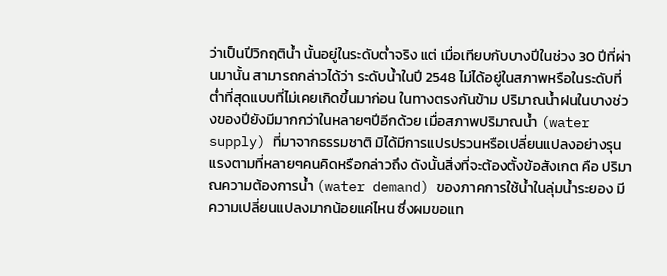ว่าเป็นปีวิกฤติน้ำ นั้นอยู่ในระดับต่ำจริง แต่ เมื่อเทียบกับบางปีในช่วง 30 ปีที่ผ่านมานั้น สามารถกล่าวได้ว่า ระดับน้ำในปี 2548 ไม่ได้อยู่ในสภาพหรือในระดับที่ต่ำที่สุดแบบที่ไม่เคยเกิดขึ้นมาก่อน ในทางตรงกันข้าม ปริมาณน้ำฝนในบางช่วงของปียังมีมากกว่าในหลายๆปีอีกด้วย เมื่อสภาพปริมาณน้ำ (water supply) ที่มาจากธรรมชาติ มิได้มีการแปรปรวนหรือเปลี่ยนแปลงอย่างรุนแรงตามที่หลายๆคนคิดหรือกล่าวถึง ดังนั้นสิ่งที่จะต้องตั้งข้อสังเกต คือ ปริมาณความต้องการน้ำ (water demand) ของภาคการใช้น้ำในลุ่มน้ำระยอง มีความเปลี่ยนแปลงมากน้อยแค่ไหน ซึ่งผมขอแท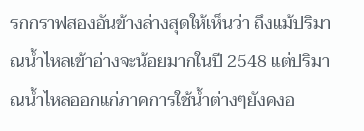รกกราฟสองอันข้างล่างสุดให้เห็นว่า ถึงแม้ปริมาณน้ำไหลเข้าอ่างจะน้อยมากในปี 2548 แต่ปริมาณน้ำไหลออกแก่ภาคการใช้น้ำต่างๆยังคงอ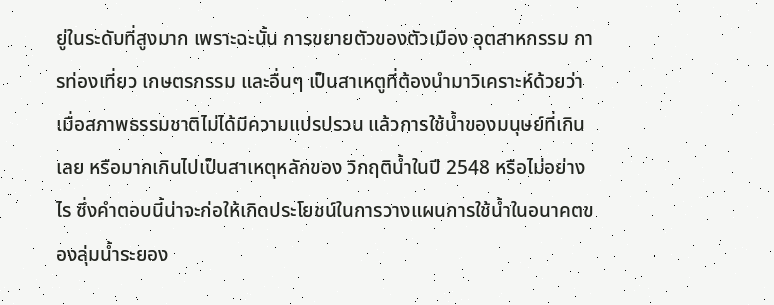ยู่ในระดับที่สูงมาก เพราะฉะนั้น การขยายตัวของตัวเมือง อุตสาหกรรม การท่องเที่ยว เกษตรกรรม และอื่นๆ เป็นสาเหตูที่ต้องนำมาวิเคราะห์ด้วยว่า เมื่อสภาพธรรมชาติไม่ได้มีความแปรปรวน แล้วการใช้น้ำของมนุษย์ที่เกินเลย หรือมากเกินไปเป็นสาเหตุหลักของ วิกฤติน้ำในปี 2548 หรือไม่อย่างไร ซึ่งคำตอบนี้น่าจะก่อให้เกิดประโยชน์ในการวางแผนการใช้น้ำในอนาคตของลุ่มน้ำระยอง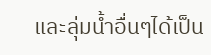และลุ่มน้ำอื่นๆได้เป็น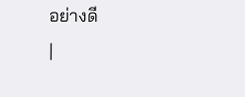อย่างดี
|